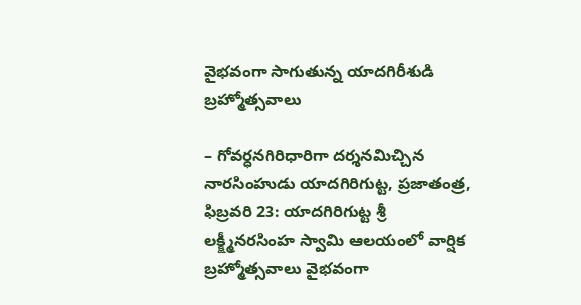వైభవంగా సాగుతున్న యాదగిరీశుడి బ్రహ్మోత్సవాలు

– గోవర్ధనగిరిధారిగా దర్శనమిచ్చిన నారసింహుడు యాదగిరిగుట్ట, ప్రజాతంత్ర, ఫిబ్రవరి 23: యాదగిరిగుట్ట శ్రీ లక్క్ష్మీనరసింహ స్వామి ఆలయంలో వార్షిక బ్రహ్మోత్సవాలు వైభవంగా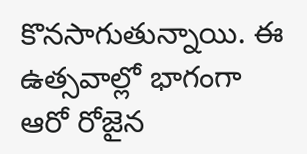కొనసాగుతున్నాయి. ఈ ఉత్సవాల్లో భాగంగా ఆరో రోజైన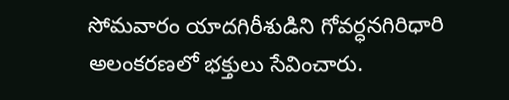సోమవారం యాదగిరీశుడిని గోవర్ధనగిరిధారి అలంకరణలో భక్తులు సేవించారు.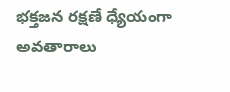భక్తజన రక్షణే ధ్యేయంగా అవతారాలు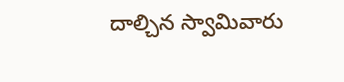దాల్చిన స్వామివారు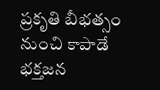ప్రకృతి బీభత్సం నుంచి కాపాడే భక్తజన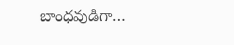బాంధవుడిగా…